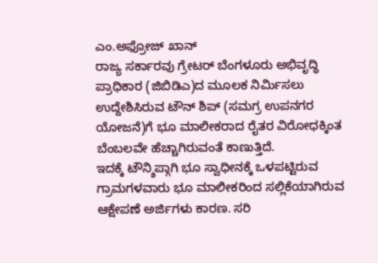ಎಂ.ಅಫ್ರೋಜ್ ಖಾನ್
ರಾಜ್ಯ ಸರ್ಕಾರವು ಗ್ರೇಟರ್ ಬೆಂಗಳೂರು ಅಭಿವೃದ್ಧಿ ಪ್ರಾಧಿಕಾರ (ಜಿಬಿಡಿಎ)ದ ಮೂಲಕ ನಿರ್ಮಿಸಲು ಉದ್ದೇಶಿಸಿರುವ ಟೌನ್ ಶಿಪ್ (ಸಮಗ್ರ ಉಪನಗರ ಯೋಜನೆ)ಗೆ ಭೂ ಮಾಲೀಕರಾದ ರೈತರ ವಿರೋಧಕ್ಕಿಂತ ಬೆಂಬಲವೇ ಹೆಚ್ಚಾಗಿರುವಂತೆ ಕಾಣುತ್ತಿದೆ.
ಇದಕ್ಕೆ ಟೌನ್ಶಿಪ್ಗಾಗಿ ಭೂ ಸ್ವಾಧೀನಕ್ಕೆ ಒಳಪಟ್ಟಿರುವ ಗ್ರಾಮಗಳವಾರು ಭೂ ಮಾಲೀಕರಿಂದ ಸಲ್ಲಿಕೆಯಾಗಿರುವ ಆಕ್ಷೇಪಣೆ ಅರ್ಜಿಗಳು ಕಾರಣ. ಸರಿ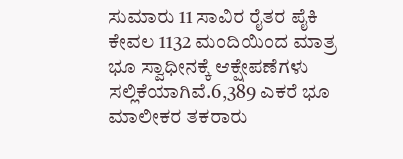ಸುಮಾರು 11 ಸಾವಿರ ರೈತರ ಪೈಕಿ ಕೇವಲ 1132 ಮಂದಿಯಿಂದ ಮಾತ್ರ ಭೂ ಸ್ವಾಧೀನಕ್ಕೆ ಆಕ್ಷೇಪಣೆಗಳು ಸಲ್ಲಿಕೆಯಾಗಿವೆ.6,389 ಎಕರೆ ಭೂ ಮಾಲೀಕರ ತಕರಾರು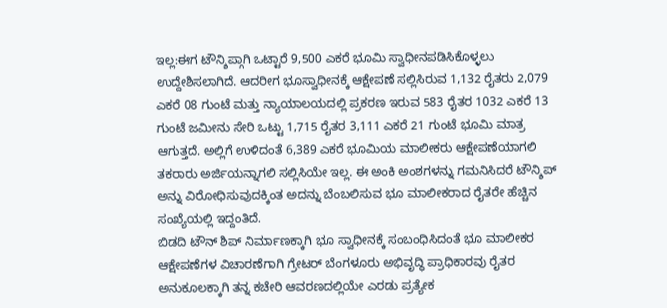ಇಲ್ಲ:ಈಗ ಟೌನ್ಶಿಪ್ಗಾಗಿ ಒಟ್ಟಾರೆ 9,500 ಎಕರೆ ಭೂಮಿ ಸ್ವಾಧೀನಪಡಿಸಿಕೊಳ್ಳಲು ಉದ್ದೇಶಿಸಲಾಗಿದೆ. ಆದರೀಗ ಭೂಸ್ವಾಧೀನಕ್ಕೆ ಆಕ್ಷೇಪಣೆ ಸಲ್ಲಿಸಿರುವ 1,132 ರೈತರು 2,079 ಎಕರೆ 08 ಗುಂಟೆ ಮತ್ತು ನ್ಯಾಯಾಲಯದಲ್ಲಿ ಪ್ರಕರಣ ಇರುವ 583 ರೈತರ 1032 ಎಕರೆ 13 ಗುಂಟೆ ಜಮೀನು ಸೇರಿ ಒಟ್ಟು 1,715 ರೈತರ 3,111 ಎಕರೆ 21 ಗುಂಟೆ ಭೂಮಿ ಮಾತ್ರ ಆಗುತ್ತದೆ. ಅಲ್ಲಿಗೆ ಉಳಿದಂತೆ 6,389 ಎಕರೆ ಭೂಮಿಯ ಮಾಲೀಕರು ಆಕ್ಷೇಪಣೆಯಾಗಲಿ ತಕರಾರು ಅರ್ಜಿಯನ್ನಾಗಲಿ ಸಲ್ಲಿಸಿಯೇ ಇಲ್ಲ. ಈ ಅಂಕಿ ಅಂಶಗಳನ್ನು ಗಮನಿಸಿದರೆ ಟೌನ್ಶಿಪ್ ಅನ್ನು ವಿರೋಧಿಸುವುದಕ್ಕಿಂತ ಅದನ್ನು ಬೆಂಬಲಿಸುವ ಭೂ ಮಾಲೀಕರಾದ ರೈತರೇ ಹೆಚ್ಚಿನ ಸಂಖ್ಯೆಯಲ್ಲಿ ಇದ್ದಂತಿದೆ.
ಬಿಡದಿ ಟೌನ್ ಶಿಪ್ ನಿರ್ಮಾಣಕ್ಕಾಗಿ ಭೂ ಸ್ವಾಧೀನಕ್ಕೆ ಸಂಬಂಧಿಸಿದಂತೆ ಭೂ ಮಾಲೀಕರ ಆಕ್ಷೇಪಣೆಗಳ ವಿಚಾರಣೆಗಾಗಿ ಗ್ರೇಟರ್ ಬೆಂಗಳೂರು ಅಭಿವೃದ್ಧಿ ಪ್ರಾಧಿಕಾರವು ರೈತರ ಅನುಕೂಲಕ್ಕಾಗಿ ತನ್ನ ಕಚೇರಿ ಆವರಣದಲ್ಲಿಯೇ ಎರಡು ಪ್ರತ್ಯೇಕ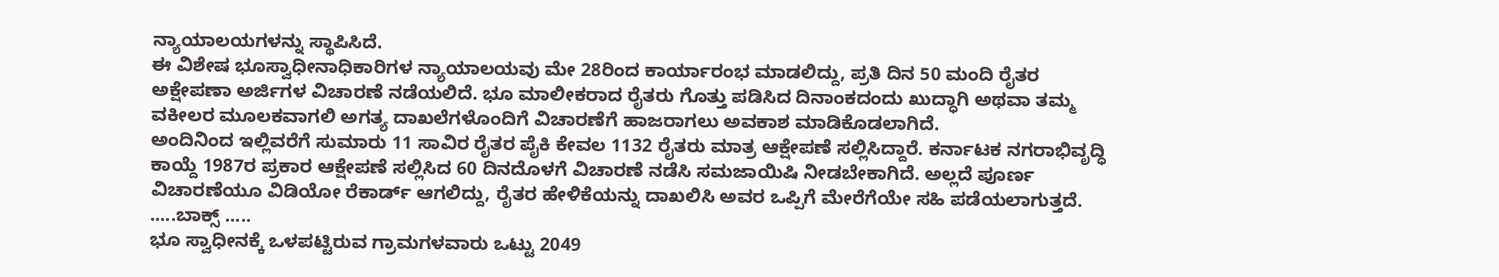ನ್ಯಾಯಾಲಯಗಳನ್ನು ಸ್ಥಾಪಿಸಿದೆ.
ಈ ವಿಶೇಷ ಭೂಸ್ವಾಧೀನಾಧಿಕಾರಿಗಳ ನ್ಯಾಯಾಲಯವು ಮೇ 28ರಿಂದ ಕಾರ್ಯಾರಂಭ ಮಾಡಲಿದ್ದು, ಪ್ರತಿ ದಿನ 50 ಮಂದಿ ರೈತರ ಅಕ್ಷೇಪಣಾ ಅರ್ಜಿಗಳ ವಿಚಾರಣೆ ನಡೆಯಲಿದೆ. ಭೂ ಮಾಲೀಕರಾದ ರೈತರು ಗೊತ್ತು ಪಡಿಸಿದ ದಿನಾಂಕದಂದು ಖುದ್ಧಾಗಿ ಅಥವಾ ತಮ್ಮ ವಕೀಲರ ಮೂಲಕವಾಗಲಿ ಅಗತ್ಯ ದಾಖಲೆಗಳೊಂದಿಗೆ ವಿಚಾರಣೆಗೆ ಹಾಜರಾಗಲು ಅವಕಾಶ ಮಾಡಿಕೊಡಲಾಗಿದೆ.
ಅಂದಿನಿಂದ ಇಲ್ಲಿವರೆಗೆ ಸುಮಾರು 11 ಸಾವಿರ ರೈತರ ಪೈಕಿ ಕೇವಲ 1132 ರೈತರು ಮಾತ್ರ ಆಕ್ಷೇಪಣೆ ಸಲ್ಲಿಸಿದ್ದಾರೆ. ಕರ್ನಾಟಕ ನಗರಾಭಿವೃದ್ಧಿ ಕಾಯ್ದೆ 1987ರ ಪ್ರಕಾರ ಆಕ್ಷೇಪಣೆ ಸಲ್ಲಿಸಿದ 60 ದಿನದೊಳಗೆ ವಿಚಾರಣೆ ನಡೆಸಿ ಸಮಜಾಯಿಷಿ ನೀಡಬೇಕಾಗಿದೆ. ಅಲ್ಲದೆ ಪೂರ್ಣ ವಿಚಾರಣೆಯೂ ವಿಡಿಯೋ ರೆಕಾರ್ಡ್ ಆಗಲಿದ್ದು, ರೈತರ ಹೇಳಿಕೆಯನ್ನು ದಾಖಲಿಸಿ ಅವರ ಒಪ್ಪಿಗೆ ಮೇರೆಗೆಯೇ ಸಹಿ ಪಡೆಯಲಾಗುತ್ತದೆ.
.....ಬಾಕ್ಸ್ .....
ಭೂ ಸ್ವಾಧೀನಕ್ಕೆ ಒಳಪಟ್ಟಿರುವ ಗ್ರಾಮಗಳವಾರು ಒಟ್ಟು 2049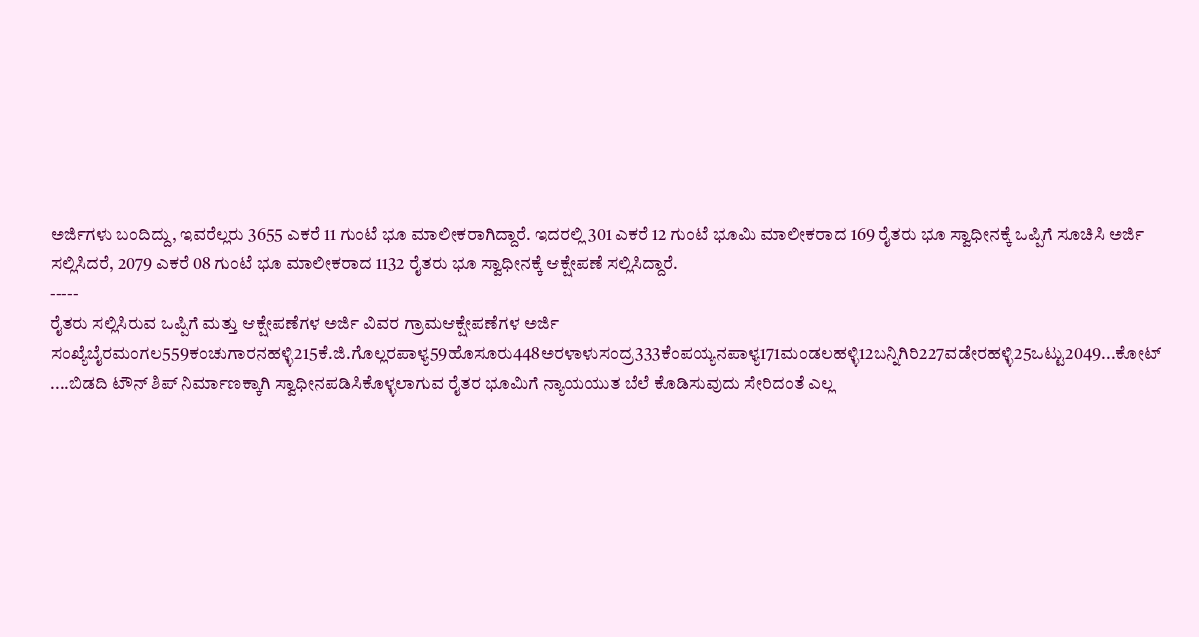ಅರ್ಜಿಗಳು ಬಂದಿದ್ದು, ಇವರೆಲ್ಲರು 3655 ಎಕರೆ 11 ಗುಂಟೆ ಭೂ ಮಾಲೀಕರಾಗಿದ್ದಾರೆ. ಇದರಲ್ಲಿ 301 ಎಕರೆ 12 ಗುಂಟೆ ಭೂಮಿ ಮಾಲೀಕರಾದ 169 ರೈತರು ಭೂ ಸ್ವಾಧೀನಕ್ಕೆ ಒಪ್ಪಿಗೆ ಸೂಚಿಸಿ ಅರ್ಜಿ ಸಲ್ಲಿಸಿದರೆ, 2079 ಎಕರೆ 08 ಗುಂಟೆ ಭೂ ಮಾಲೀಕರಾದ 1132 ರೈತರು ಭೂ ಸ್ವಾಧೀನಕ್ಕೆ ಆಕ್ಷೇಪಣೆ ಸಲ್ಲಿಸಿದ್ದಾರೆ.
-----
ರೈತರು ಸಲ್ಲಿಸಿರುವ ಒಪ್ಪಿಗೆ ಮತ್ತು ಆಕ್ಷೇಪಣೆಗಳ ಅರ್ಜಿ ವಿವರ ಗ್ರಾಮಆಕ್ಷೇಪಣೆಗಳ ಅರ್ಜಿ ಸಂಖ್ಯೆಬೈರಮಂಗಲ559ಕಂಚುಗಾರನಹಳ್ಳಿ215ಕೆ.ಜಿ.ಗೊಲ್ಲರಪಾಳ್ಯ59ಹೊಸೂರು448ಅರಳಾಳುಸಂದ್ರ333ಕೆಂಪಯ್ಯನಪಾಳ್ಯ171ಮಂಡಲಹಳ್ಳಿ12ಬನ್ನಿಗಿರಿ227ವಡೇರಹಳ್ಳಿ25ಒಟ್ಟು2049...ಕೋಟ್ ....ಬಿಡದಿ ಟೌನ್ ಶಿಪ್ ನಿರ್ಮಾಣಕ್ಕಾಗಿ ಸ್ವಾಧೀನಪಡಿಸಿಕೊಳ್ಳಲಾಗುವ ರೈತರ ಭೂಮಿಗೆ ನ್ಯಾಯಯುತ ಬೆಲೆ ಕೊಡಿಸುವುದು ಸೇರಿದಂತೆ ಎಲ್ಲ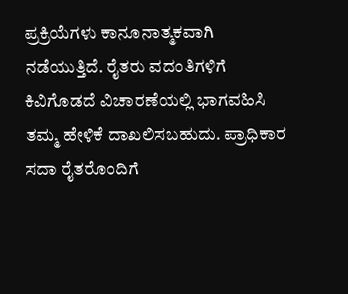ಪ್ರಕ್ರಿಯೆಗಳು ಕಾನೂನಾತ್ಮಕವಾಗಿ ನಡೆಯುತ್ತಿದೆ. ರೈತರು ವದಂತಿಗಳಿಗೆ ಕಿವಿಗೊಡದೆ ವಿಚಾರಣೆಯಲ್ಲಿ ಭಾಗವಹಿಸಿ ತಮ್ಮ ಹೇಳಿಕೆ ದಾಖಲಿಸಬಹುದು. ಪ್ರಾಧಿಕಾರ ಸದಾ ರೈತರೊಂದಿಗೆ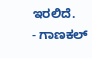ಇರಲಿದೆ.
- ಗಾಣಕಲ್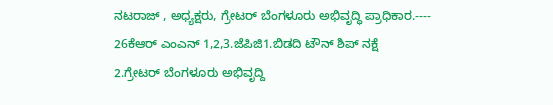ನಟರಾಜ್ , ಅಧ್ಯಕ್ಷರು, ಗ್ರೇಟರ್ ಬೆಂಗಳೂರು ಅಭಿವೃದ್ಧಿ ಪ್ರಾಧಿಕಾರ.----
26ಕೆಆರ್ ಎಂಎನ್ 1,2,3.ಜೆಪಿಜಿ1.ಬಿಡದಿ ಟೌನ್ ಶಿಪ್ ನಕ್ಷೆ
2.ಗ್ರೇಟರ್ ಬೆಂಗಳೂರು ಅಭಿವೃದ್ದಿ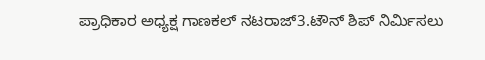ಪ್ರಾಧಿಕಾರ ಅಧ್ಯಕ್ಷ ಗಾಣಕಲ್ ನಟರಾಜ್3.ಟೌನ್ ಶಿಪ್ ನಿರ್ಮಿಸಲು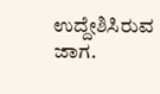ಉದ್ದೇಶಿಸಿರುವ ಜಾಗ.